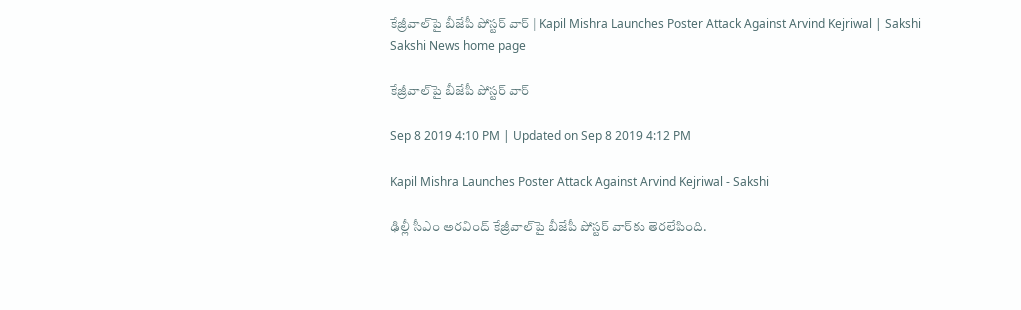కేజ్రీవాల్‌పై బీజేపీ పోస్టర్‌ వార్‌ | Kapil Mishra Launches Poster Attack Against Arvind Kejriwal | Sakshi
Sakshi News home page

కేజ్రీవాల్‌పై బీజేపీ పోస్టర్‌ వార్‌

Sep 8 2019 4:10 PM | Updated on Sep 8 2019 4:12 PM

Kapil Mishra Launches Poster Attack Against Arvind Kejriwal - Sakshi

ఢిల్లీ సీఎం అరవింద్‌ కేజ్రీవాల్‌పై బీజేపీ పోస్టర్‌ వార్‌కు తెరలేపింది.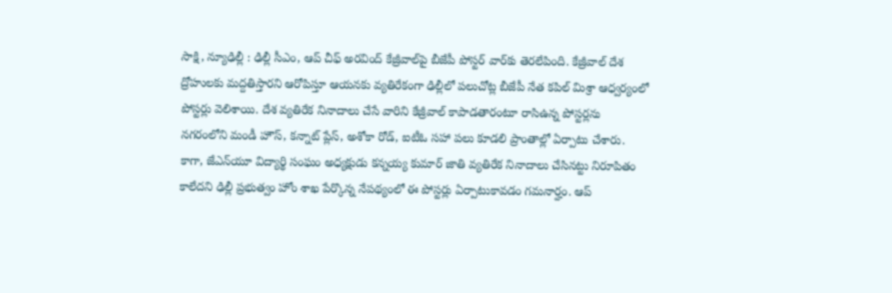సాక్షి, న్యూఢిల్లీ : ఢిల్లీ సీఎం, ఆప్‌ చీఫ్‌ అరవింద్‌ కేజ్రీవాల్‌పై బీజేపీ పోస్టర్‌ వార్‌కు తెరలేపింది. కేజ్రీవాల్‌ దేశ ద్రోహులకు మద్దతిస్తారని ఆరోపిస్తూ ఆయనకు వ్యతిరేకంగా ఢిల్లీలో పలుచోట్ల బీజేపీ నేత కపిల్‌ మిశ్రా ఆధ్వర్యంలో పోస్టర్లు వెలిశాయి. దేశ వ్యతిరేక నినాదాలు చేసే వారిని కేజ్రీవాల్‌ కాపాడతారంటూ రాసిఉన్న పోస్టర్లను నగరంలోని మండీ హౌస్‌, కన్నాట్‌ ప్లేస్‌, అశోకా రోడ్‌, ఐటీఓ సహా పలు కూడలి ప్రాంతాల్లో ఏర్పాటు చేశారు. కాగా, జేఎన్‌యూ విద్యార్థి సంఘం అధ్యక్షుడు కన్నయ్య కుమార్‌ జాతి వ్యతిరేక నినాదాలు చేసినట్టు నిరూపితం కాలేదని ఢిల్లీ ప్రభుత్వం హోం శాఖ పేర్కొన్న నేపథ్యంలో ఈ పోస్టర్లు ఏర్పాటుకావడం గమనార్హం. ఆప్‌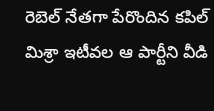రెబెల్‌ నేతగా పేరొందిన కపిల్‌ మిశ్రా ఇటీవల ఆ పార్టీని వీడి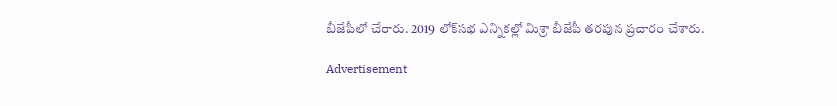బీజేపీలో చేరారు. 2019 లోక్‌సభ ఎన్నికల్లో మిశ్రా బీజేపీ తరపున ప్రచారం చేశారు.

Advertisement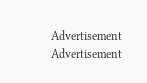Advertisement
Advertisement